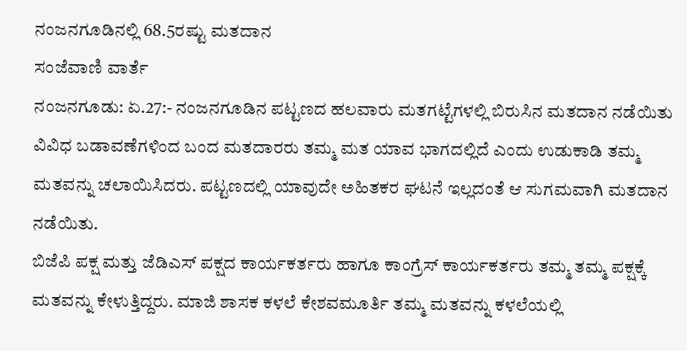ನಂಜನಗೂಡಿನಲ್ಲಿ 68.5ರಷ್ಟು ಮತದಾನ
ಸಂಜೆವಾಣಿ ವಾರ್ತೆ
ನಂಜನಗೂಡು: ಏ.27:- ನಂಜನಗೂಡಿನ ಪಟ್ಟಣದ ಹಲವಾರು ಮತಗಟ್ಟೆಗಳಲ್ಲಿ ಬಿರುಸಿನ ಮತದಾನ ನಡೆಯಿತು ವಿವಿಧ ಬಡಾವಣೆಗಳಿಂದ ಬಂದ ಮತದಾರರು ತಮ್ಮ ಮತ ಯಾವ ಭಾಗದಲ್ಲಿದೆ ಎಂದು ಉಡುಕಾಡಿ ತಮ್ಮ ಮತವನ್ನು ಚಲಾಯಿಸಿದರು. ಪಟ್ಟಣದಲ್ಲಿ ಯಾವುದೇ ಅಹಿತಕರ ಘಟನೆ ಇಲ್ಲದಂತೆ ಆ ಸುಗಮವಾಗಿ ಮತದಾನ ನಡೆಯಿತು.
ಬಿಜೆಪಿ ಪಕ್ಷ ಮತ್ತು ಜೆಡಿಎಸ್ ಪಕ್ಷದ ಕಾರ್ಯಕರ್ತರು ಹಾಗೂ ಕಾಂಗ್ರೆಸ್ ಕಾರ್ಯಕರ್ತರು ತಮ್ಮ ತಮ್ಮ ಪಕ್ಷಕ್ಕೆ ಮತವನ್ನು ಕೇಳುತ್ತಿದ್ದರು. ಮಾಜಿ ಶಾಸಕ ಕಳಲೆ ಕೇಶವಮೂರ್ತಿ ತಮ್ಮ ಮತವನ್ನು ಕಳಲೆಯಲ್ಲಿ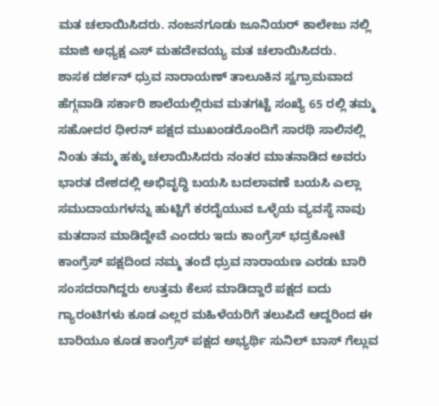ಮತ ಚಲಾಯಿಸಿದರು. ನಂಜನಗೂಡು ಜೂನಿಯರ್ ಕಾಲೇಜು ನಲ್ಲಿ ಮಾಜಿ ಅಧ್ಯಕ್ಷ ಎಸ್ ಮಹದೇವಯ್ಯ ಮತ ಚಲಾಯಿಸಿದರು.
ಶಾಸಕ ದರ್ಶನ್ ಧ್ರುವ ನಾರಾಯಣ್ ತಾಲೂಕಿನ ಸ್ವಗ್ರಾಮವಾದ ಹೆಗ್ಗವಾಡಿ ಸರ್ಕಾರಿ ಶಾಲೆಯಲ್ಲಿರುವ ಮತಗಟ್ಟೆ ಸಂಖ್ಯೆ 65 ರಲ್ಲಿ ತಮ್ಮ ಸಹೋದರ ಧೀರನ್ ಪಕ್ಷದ ಮುಖಂಡರೊಂದಿಗೆ ಸಾರಥಿ ಸಾಲಿನಲ್ಲಿ ನಿಂತು ತಮ್ಮ ಹಕ್ಕು ಚಲಾಯಿಸಿದರು ನಂತರ ಮಾತನಾಡಿದ ಅವರು ಭಾರತ ದೇಶದಲ್ಲಿ ಅಭಿವೃದ್ಧಿ ಬಯಸಿ ಬದಲಾವಣೆ ಬಯಸಿ ಎಲ್ಲಾ ಸಮುದಾಯಗಳನ್ನು ಹುಟ್ಟಿಗೆ ಕರದೈಯುವ ಒಳ್ಳೆಯ ವ್ಯವಸ್ಥೆ ನಾವು ಮತದಾನ ಮಾಡಿದ್ದೇವೆ ಎಂದರು ಇದು ಕಾಂಗ್ರೆಸ್ ಭದ್ರಕೋಟೆ ಕಾಂಗ್ರೆಸ್ ಪಕ್ಷದಿಂದ ನಮ್ಮ ತಂದೆ ಧ್ರುವ ನಾರಾಯಣ ಎರಡು ಬಾರಿ ಸಂಸದರಾಗಿದ್ದರು ಉತ್ತಮ ಕೆಲಸ ಮಾಡಿದ್ದಾರೆ ಪಕ್ಷದ ಐದು ಗ್ಯಾರಂಟಿಗಳು ಕೂಡ ಎಲ್ಲರ ಮಹಿಳೆಯರಿಗೆ ತಲುಪಿದೆ ಆದ್ದರಿಂದ ಈ ಬಾರಿಯೂ ಕೂಡ ಕಾಂಗ್ರೆಸ್ ಪಕ್ಷದ ಅಭ್ಯರ್ಥಿ ಸುನಿಲ್ ಬಾಸ್ ಗೆಲ್ಲುವ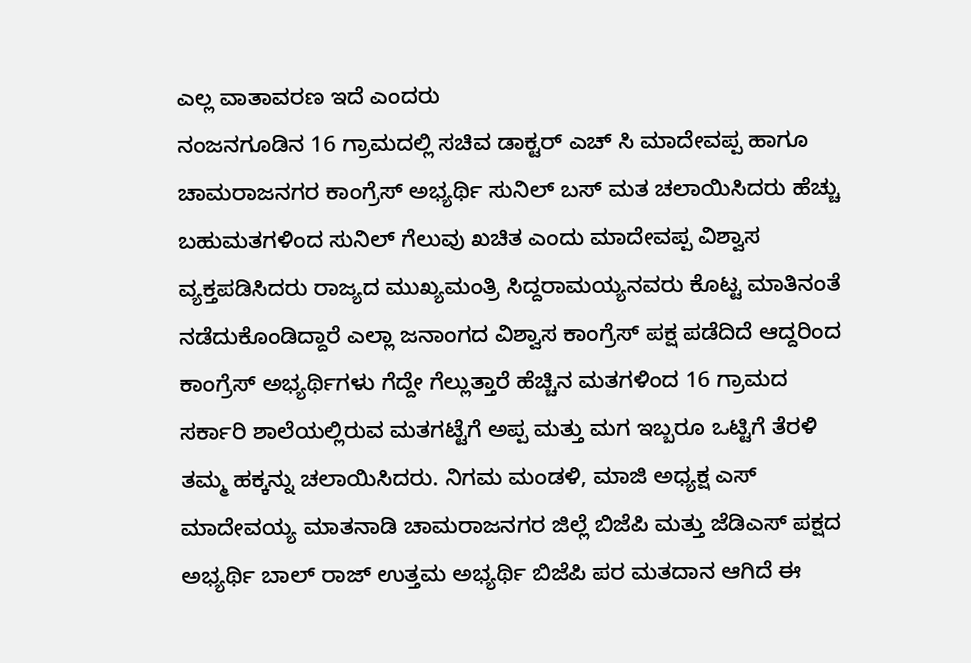ಎಲ್ಲ ವಾತಾವರಣ ಇದೆ ಎಂದರು
ನಂಜನಗೂಡಿನ 16 ಗ್ರಾಮದಲ್ಲಿ ಸಚಿವ ಡಾಕ್ಟರ್ ಎಚ್ ಸಿ ಮಾದೇವಪ್ಪ ಹಾಗೂ ಚಾಮರಾಜನಗರ ಕಾಂಗ್ರೆಸ್ ಅಭ್ಯರ್ಥಿ ಸುನಿಲ್ ಬಸ್ ಮತ ಚಲಾಯಿಸಿದರು ಹೆಚ್ಚು ಬಹುಮತಗಳಿಂದ ಸುನಿಲ್ ಗೆಲುವು ಖಚಿತ ಎಂದು ಮಾದೇವಪ್ಪ ವಿಶ್ವಾಸ ವ್ಯಕ್ತಪಡಿಸಿದರು ರಾಜ್ಯದ ಮುಖ್ಯಮಂತ್ರಿ ಸಿದ್ದರಾಮಯ್ಯನವರು ಕೊಟ್ಟ ಮಾತಿನಂತೆ ನಡೆದುಕೊಂಡಿದ್ದಾರೆ ಎಲ್ಲಾ ಜನಾಂಗದ ವಿಶ್ವಾಸ ಕಾಂಗ್ರೆಸ್ ಪಕ್ಷ ಪಡೆದಿದೆ ಆದ್ದರಿಂದ ಕಾಂಗ್ರೆಸ್ ಅಭ್ಯರ್ಥಿಗಳು ಗೆದ್ದೇ ಗೆಲ್ಲುತ್ತಾರೆ ಹೆಚ್ಚಿನ ಮತಗಳಿಂದ 16 ಗ್ರಾಮದ ಸರ್ಕಾರಿ ಶಾಲೆಯಲ್ಲಿರುವ ಮತಗಟ್ಟೆಗೆ ಅಪ್ಪ ಮತ್ತು ಮಗ ಇಬ್ಬರೂ ಒಟ್ಟಿಗೆ ತೆರಳಿ ತಮ್ಮ ಹಕ್ಕನ್ನು ಚಲಾಯಿಸಿದರು. ನಿಗಮ ಮಂಡಳಿ, ಮಾಜಿ ಅಧ್ಯಕ್ಷ ಎಸ್ ಮಾದೇವಯ್ಯ ಮಾತನಾಡಿ ಚಾಮರಾಜನಗರ ಜಿಲ್ಲೆ ಬಿಜೆಪಿ ಮತ್ತು ಜೆಡಿಎಸ್ ಪಕ್ಷದ ಅಭ್ಯರ್ಥಿ ಬಾಲ್ ರಾಜ್ ಉತ್ತಮ ಅಭ್ಯರ್ಥಿ ಬಿಜೆಪಿ ಪರ ಮತದಾನ ಆಗಿದೆ ಈ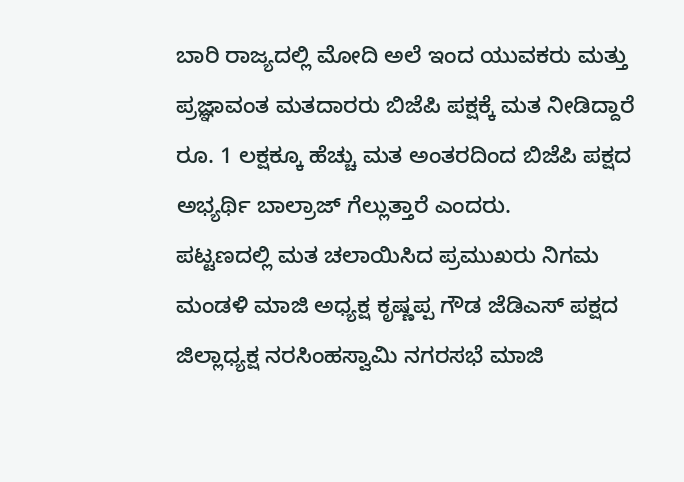ಬಾರಿ ರಾಜ್ಯದಲ್ಲಿ ಮೋದಿ ಅಲೆ ಇಂದ ಯುವಕರು ಮತ್ತು ಪ್ರಜ್ಞಾವಂತ ಮತದಾರರು ಬಿಜೆಪಿ ಪಕ್ಷಕ್ಕೆ ಮತ ನೀಡಿದ್ದಾರೆ ರೂ. 1 ಲಕ್ಷಕ್ಕೂ ಹೆಚ್ಚು ಮತ ಅಂತರದಿಂದ ಬಿಜೆಪಿ ಪಕ್ಷದ ಅಭ್ಯರ್ಥಿ ಬಾಲ್ರಾಜ್ ಗೆಲ್ಲುತ್ತಾರೆ ಎಂದರು.
ಪಟ್ಟಣದಲ್ಲಿ ಮತ ಚಲಾಯಿಸಿದ ಪ್ರಮುಖರು ನಿಗಮ ಮಂಡಳಿ ಮಾಜಿ ಅಧ್ಯಕ್ಷ ಕೃಷ್ಣಪ್ಪ ಗೌಡ ಜೆಡಿಎಸ್ ಪಕ್ಷದ ಜಿಲ್ಲಾಧ್ಯಕ್ಷ ನರಸಿಂಹಸ್ವಾಮಿ ನಗರಸಭೆ ಮಾಜಿ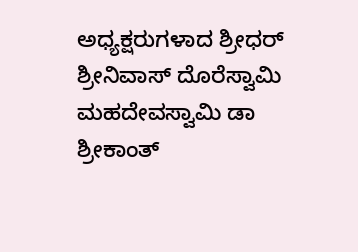ಅಧ್ಯಕ್ಷರುಗಳಾದ ಶ್ರೀಧರ್ ಶ್ರೀನಿವಾಸ್ ದೊರೆಸ್ವಾಮಿ ಮಹದೇವಸ್ವಾಮಿ ಡಾ ಶ್ರೀಕಾಂತ್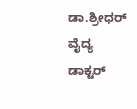ಡಾ.ಶ್ರೀಧರ್ ವೈದ್ಯ ಡಾಕ್ಟರ್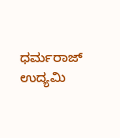ಧರ್ಮರಾಜ್ ಉದ್ಯಮಿ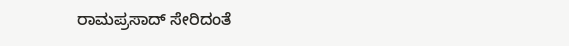ರಾಮಪ್ರಸಾದ್ ಸೇರಿದಂತೆ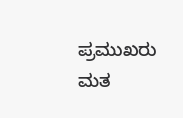ಪ್ರಮುಖರು ಮತ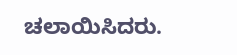ಚಲಾಯಿಸಿದರು.